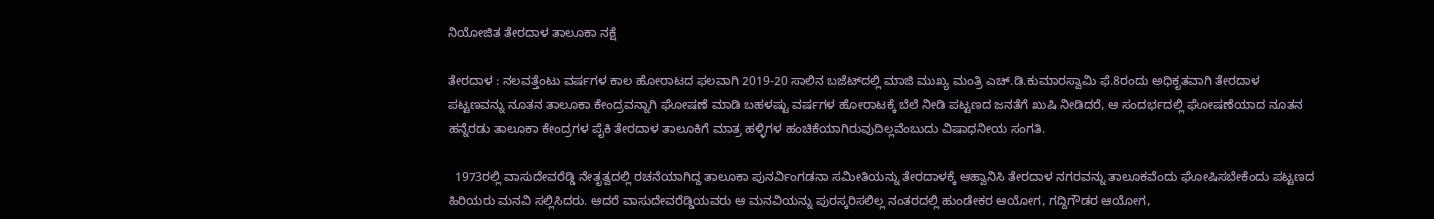ನಿಯೋಜಿತ ತೇರದಾಳ ತಾಲೂಕಾ ನಕ್ಷೆ

ತೇರದಾಳ : ನಲವತ್ತೆಂಟು ವರ್ಷಗಳ ಕಾಲ ಹೋರಾಟದ ಫಲವಾಗಿ 2019-20 ಸಾಲಿನ ಬಜೆಟ್‍ದಲ್ಲಿ ಮಾಜಿ ಮುಖ್ಯ ಮಂತ್ರಿ ಎಚ್.ಡಿ.ಕುಮಾರಸ್ವಾಮಿ ಫೆ.8ರಂದು ಅಧಿಕೃತವಾಗಿ ತೇರದಾಳ ಪಟ್ಟಣವನ್ನು ನೂತನ ತಾಲೂಕಾ ಕೇಂದ್ರವನ್ನಾಗಿ ಘೋಷಣೆ ಮಾಡಿ ಬಹಳಷ್ಟು ವರ್ಷಗಳ ಹೋರಾಟಕ್ಕೆ ಬೆಲೆ ನೀಡಿ ಪಟ್ಟಣದ ಜನತೆಗೆ ಖುಷಿ ನೀಡಿದರೆ, ಆ ಸಂದರ್ಭದಲ್ಲಿ ಘೋಷಣೆಯಾದ ನೂತನ ಹನ್ನೆರಡು ತಾಲೂಕಾ ಕೇಂದ್ರಗಳ ಪೈಕಿ ತೇರದಾಳ ತಾಲೂಕಿಗೆ ಮಾತ್ರ ಹಳ್ಳಿಗಳ ಹಂಚಿಕೆಯಾಗಿರುವುದಿಲ್ಲವೆಂಬುದು ವಿಷಾಧನೀಯ ಸಂಗತಿ.

  1973ರಲ್ಲಿ ವಾಸುದೇವರೆಡ್ಡಿ ನೇತೃತ್ವದಲ್ಲಿ ರಚನೆಯಾಗಿದ್ದ ತಾಲೂಕಾ ಪುನರ್ವಿಂಗಡನಾ ಸಮೀತಿಯನ್ನು ತೇರದಾಳಕ್ಕೆ ಆಹ್ವಾನಿಸಿ ತೇರದಾಳ ನಗರವನ್ನು ತಾಲೂಕವೆಂದು ಘೋಷಿಸಬೇಕೆಂದು ಪಟ್ಟಣದ ಹಿರಿಯರು ಮನವಿ ಸಲ್ಲಿಸಿದರು. ಆದರೆ ವಾಸುದೇವರೆಡ್ಡಿಯವರು ಆ ಮನವಿಯನ್ನು ಪುರಸ್ಕರಿಸಲಿಲ್ಲ ನಂತರದಲ್ಲಿ ಹುಂಡೇಕರ ಆಯೋಗ, ಗದ್ದಿಗೌಡರ ಆಯೋಗ,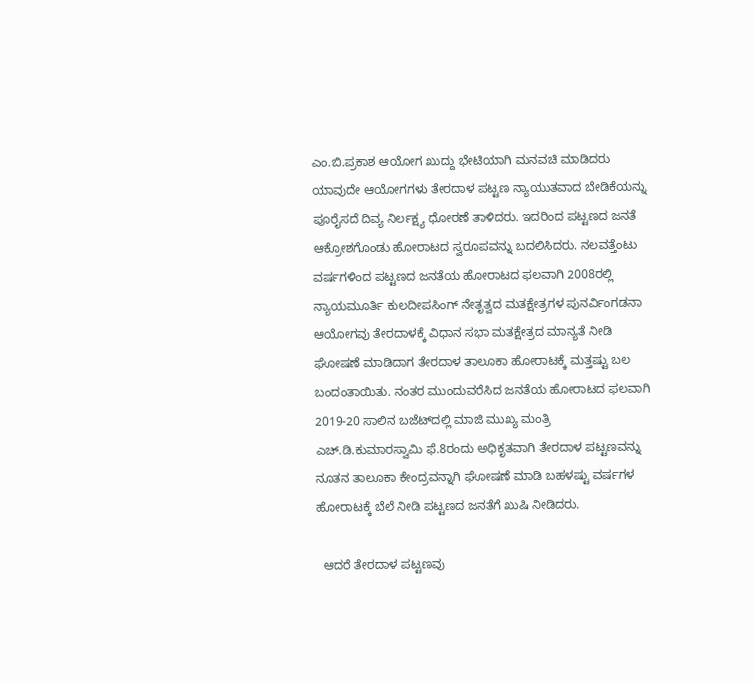ಎಂ.ಬಿ.ಪ್ರಕಾಶ ಆಯೋಗ ಖುದ್ದು ಭೇಟಿಯಾಗಿ ಮನವಚಿ ಮಾಡಿದರು ಯಾವುದೇ ಆಯೋಗಗಳು ತೇರದಾಳ ಪಟ್ಟಣ ನ್ಯಾಯುತವಾದ ಬೇಡಿಕೆಯನ್ನು ಪೂರೈಸದೆ ದಿವ್ಯ ನಿರ್ಲಕ್ಷ್ಯ ಧೋರಣೆ ತಾಳಿದರು. ಇದರಿಂದ ಪಟ್ಟಣದ ಜನತೆ ಆಕ್ರೋಶಗೊಂಡು ಹೋರಾಟದ ಸ್ವರೂಪವನ್ನು ಬದಲಿಸಿದರು. ನಲವತ್ತೆಂಟು ವರ್ಷಗಳಿಂದ ಪಟ್ಟಣದ ಜನತೆಯ ಹೋರಾಟದ ಫಲವಾಗಿ 2008ರಲ್ಲಿ ನ್ಯಾಯಮೂರ್ತಿ ಕುಲದೀಪಸಿಂಗ್ ನೇತೃತ್ವದ ಮತಕ್ಷೇತ್ರಗಳ ಪುನರ್ವಿಂಗಡನಾ ಆಯೋಗವು ತೇರದಾಳಕ್ಕೆ ವಿಧಾನ ಸಭಾ ಮತಕ್ಷೇತ್ರದ ಮಾನ್ಯತೆ ನೀಡಿ ಘೋಷಣೆ ಮಾಡಿದಾಗ ತೇರದಾಳ ತಾಲೂಕಾ ಹೋರಾಟಕ್ಕೆ ಮತ್ತಷ್ಟು ಬಲ ಬಂದಂತಾಯಿತು. ನಂತರ ಮುಂದುವರೆಸಿದ ಜನತೆಯ ಹೋರಾಟದ ಫಲವಾಗಿ 2019-20 ಸಾಲಿನ ಬಜೆಟ್‍ದಲ್ಲಿ ಮಾಜಿ ಮುಖ್ಯ ಮಂತ್ರಿ ಎಚ್.ಡಿ.ಕುಮಾರಸ್ವಾಮಿ ಫೆ.8ರಂದು ಅಧಿಕೃತವಾಗಿ ತೇರದಾಳ ಪಟ್ಟಣವನ್ನು ನೂತನ ತಾಲೂಕಾ ಕೇಂದ್ರವನ್ನಾಗಿ ಘೋಷಣೆ ಮಾಡಿ ಬಹಳಷ್ಟು ವರ್ಷಗಳ ಹೋರಾಟಕ್ಕೆ ಬೆಲೆ ನೀಡಿ ಪಟ್ಟಣದ ಜನತೆಗೆ ಖುಷಿ ನೀಡಿದರು.

  ಆದರೆ ತೇರದಾಳ ಪಟ್ಟಣವು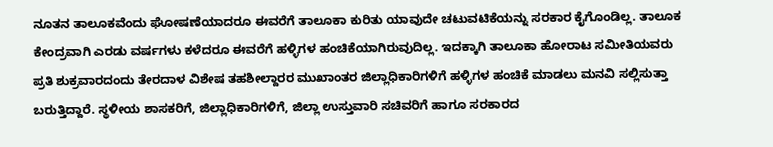ನೂತನ ತಾಲೂಕವೆಂದು ಘೋಷಣೆಯಾದರೂ ಈವರೆಗೆ ತಾಲೂಕಾ ಕುರಿತು ಯಾವುದೇ ಚಟುವಟಿಕೆಯನ್ನು ಸರಕಾರ ಕೈಗೊಂಡಿಲ್ಲ. ತಾಲೂಕ ಕೇಂದ್ರವಾಗಿ ಎರಡು ವರ್ಷಗಳು ಕಳೆದರೂ ಈವರೆಗೆ ಹಳ್ಳಿಗಳ ಹಂಚಿಕೆಯಾಗಿರುವುದಿಲ್ಲ. ಇದಕ್ಕಾಗಿ ತಾಲೂಕಾ ಹೋರಾಟ ಸಮೀತಿಯವರು ಪ್ರತಿ ಶುಕ್ರವಾರದಂದು ತೇರದಾಳ ವಿಶೇಷ ತಹಶೀಲ್ದಾರರ ಮುಖಾಂತರ ಜಿಲ್ಲಾಧಿಕಾರಿಗಳಿಗೆ ಹಳ್ಳಿಗಳ ಹಂಚಿಕೆ ಮಾಡಲು ಮನವಿ ಸಲ್ಲಿಸುತ್ತಾ ಬರುತ್ತಿದ್ದಾರೆ. ಸ್ಥಳೀಯ ಶಾಸಕರಿಗೆ, ಜಿಲ್ಲಾಧಿಕಾರಿಗಳಿಗೆ, ಜಿಲ್ಲಾ ಉಸ್ತುವಾರಿ ಸಚಿವರಿಗೆ ಹಾಗೂ ಸರಕಾರದ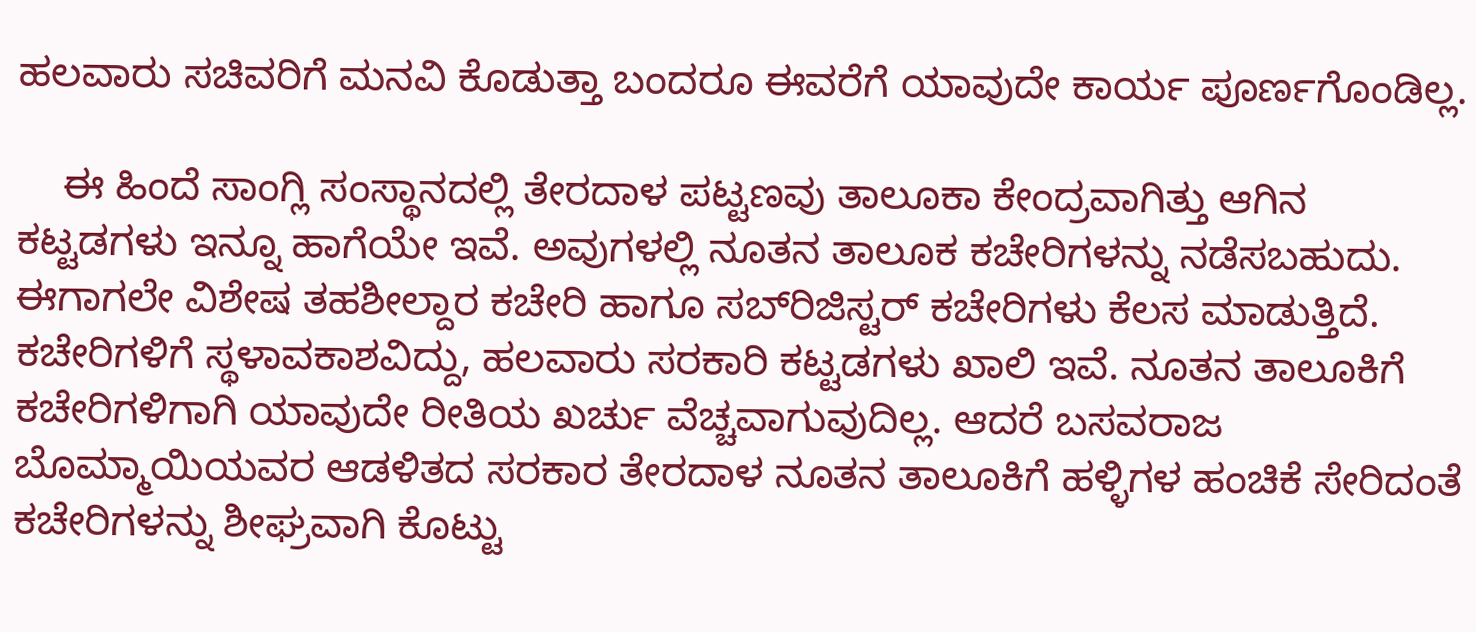ಹಲವಾರು ಸಚಿವರಿಗೆ ಮನವಿ ಕೊಡುತ್ತಾ ಬಂದರೂ ಈವರೆಗೆ ಯಾವುದೇ ಕಾರ್ಯ ಪೂರ್ಣಗೊಂಡಿಲ್ಲ.

    ಈ ಹಿಂದೆ ಸಾಂಗ್ಲಿ ಸಂಸ್ಥಾನದಲ್ಲಿ ತೇರದಾಳ ಪಟ್ಟಣವು ತಾಲೂಕಾ ಕೇಂದ್ರವಾಗಿತ್ತು ಆಗಿನ ಕಟ್ಟಡಗಳು ಇನ್ನೂ ಹಾಗೆಯೇ ಇವೆ. ಅವುಗಳಲ್ಲಿ ನೂತನ ತಾಲೂಕ ಕಚೇರಿಗಳನ್ನು ನಡೆಸಬಹುದು. ಈಗಾಗಲೇ ವಿಶೇಷ ತಹಶೀಲ್ದಾರ ಕಚೇರಿ ಹಾಗೂ ಸಬ್‍ರಿಜಿಸ್ಟರ್ ಕಚೇರಿಗಳು ಕೆಲಸ ಮಾಡುತ್ತಿದೆ.  ಕಚೇರಿಗಳಿಗೆ ಸ್ಥಳಾವಕಾಶವಿದ್ದು, ಹಲವಾರು ಸರಕಾರಿ ಕಟ್ಟಡಗಳು ಖಾಲಿ ಇವೆ. ನೂತನ ತಾಲೂಕಿಗೆ ಕಚೇರಿಗಳಿಗಾಗಿ ಯಾವುದೇ ರೀತಿಯ ಖರ್ಚು ವೆಚ್ಚವಾಗುವುದಿಲ್ಲ. ಆದರೆ ಬಸವರಾಜ ಬೊಮ್ಮಾಯಿಯವರ ಆಡಳಿತದ ಸರಕಾರ ತೇರದಾಳ ನೂತನ ತಾಲೂಕಿಗೆ ಹಳ್ಳಿಗಳ ಹಂಚಿಕೆ ಸೇರಿದಂತೆ ಕಚೇರಿಗಳನ್ನು ಶೀಘ್ರವಾಗಿ ಕೊಟ್ಟು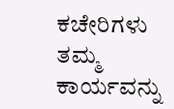ಕಚೇರಿಗಳು ತಮ್ಮ ಕಾರ್ಯವನ್ನು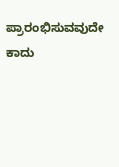ಪ್ರಾರಂಭಿಸುವವುದೇ ಕಾದು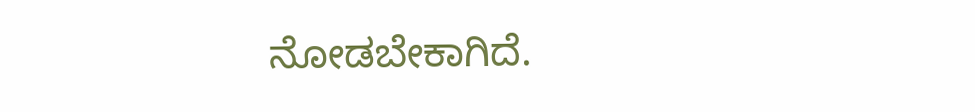ನೋಡಬೇಕಾಗಿದೆ.